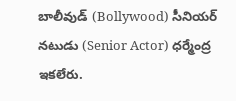బాలీవుడ్ (Bollywood) సీనియర్ నటుడు (Senior Actor) ధర్మేంద్ర ఇకలేరు.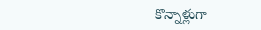కొన్నాళ్లుగా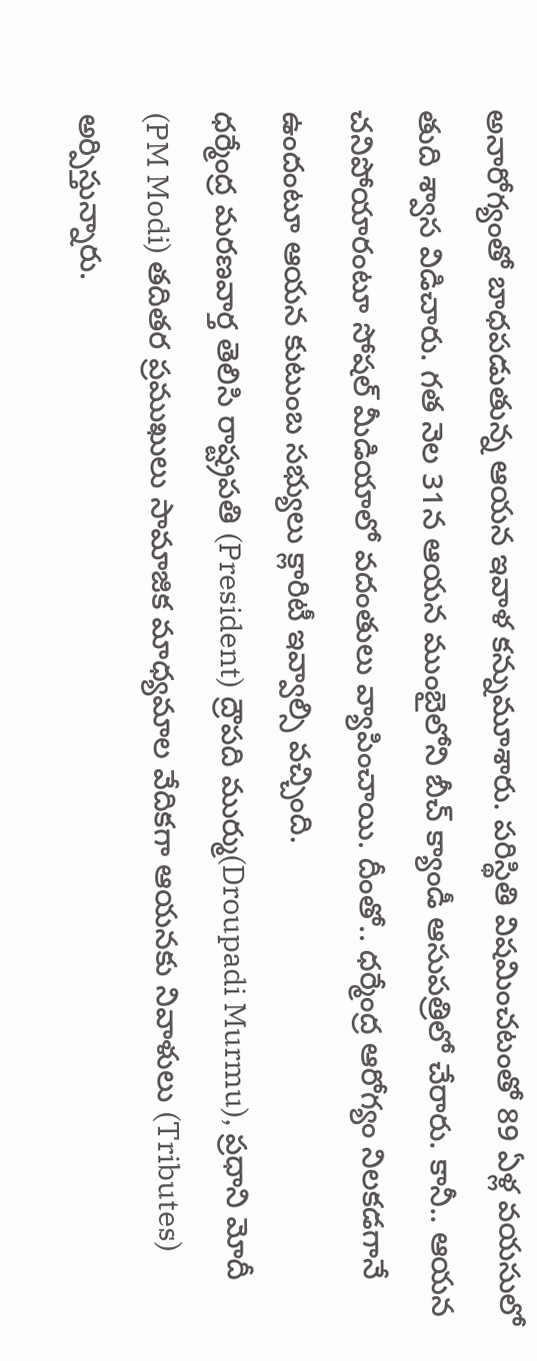అనారోగ్యంతో బాధపడుతున్న ఆయన ఇవాళ కన్నుమూశారు. పరిస్థితి విషమించటంతో 89 ఏళ్ల వయసులో తుది శ్వాస విడిచారు. గత నెల 31న ఆయన ముంబైలోని బీచ్ క్యాండీ ఆసుపత్రిలో చేరారు. కానీ.. ఆయన చనిపోయారంటూ సోషల్ మీడియాలో వదంతులు వ్యాపించాయి. దీంతో.. ధర్మేంద్ర ఆరోగ్యం నిలకడగానే ఉందంటూ ఆయన కుటుంబ సభ్యులు క్లారిటీ ఇవ్వాల్సి వచ్చింది.
ధర్మేంద్ర మరణవార్త తెలిసి రాష్ట్రపతి (President) ద్రౌపది ముర్ము(Droupadi Murmu), ప్రధాని మోదీ (PM Modi) తదితర ప్రముఖులు సామాజిక మాధ్యమాల వేదికగా ఆయనకు నివాళులు (Tributes) అర్పిస్తున్నారు.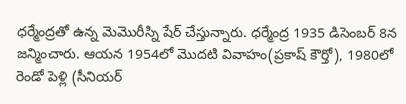ధర్మేంద్రతో ఉన్న మెమొరీస్ని షేర్ చేస్తున్నారు. ధర్మేంద్ర 1935 డిసెంబర్ 8న జన్మించారు. ఆయన 1954లో మొదటి వివాహం(ప్రకాష్ కౌర్తో), 1980లో రెండో పెళ్లి (సీనియర్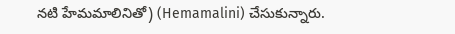నటి హేమమాలినితో) (Hemamalini) చేసుకున్నారు.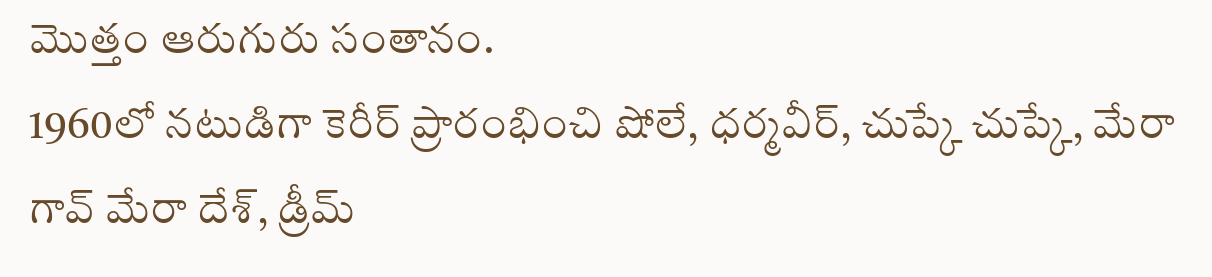మొత్తం ఆరుగురు సంతానం.
1960లో నటుడిగా కెరీర్ ప్రారంభించి షోలే, ధర్మవీర్, చుప్కే చుప్కే, మేరా గావ్ మేరా దేశ్, డ్రీమ్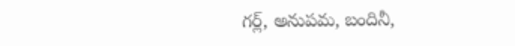గర్ల్, అనుపమ, బందినీ,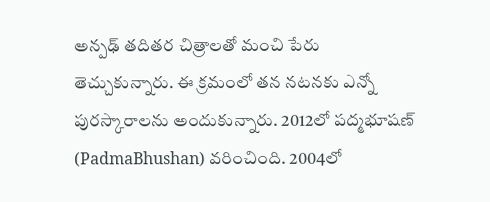అన్పఢ్ తదితర చిత్రాలతో మంచి పేరు తెచ్చుకున్నారు. ఈ క్రమంలో తన నటనకు ఎన్నో పురస్కారాలను అందుకున్నారు. 2012లో పద్మభూషణ్ (PadmaBhushan) వరించింది. 2004లో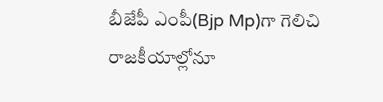బీజేపీ ఎంపీ(Bjp Mp)గా గెలిచి రాజకీయాల్లోనూ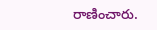రాణించారు.